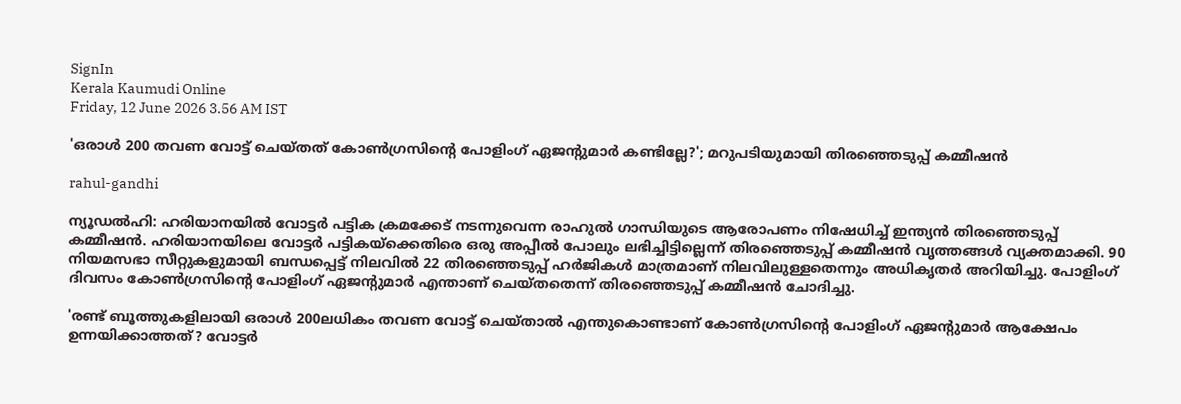SignIn
Kerala Kaumudi Online
Friday, 12 June 2026 3.56 AM IST

'ഒരാൾ 200 തവണ വോട്ട് ചെയ്‌തത് കോൺഗ്രസിന്റെ പോളിംഗ് ഏജന്റുമാർ കണ്ടില്ലേ?'; മറുപടിയുമായി തിരഞ്ഞെടുപ്പ് കമ്മീഷൻ

rahul-gandhi

ന്യൂഡൽഹി: ഹരിയാനയിൽ വോട്ടർ പട്ടിക ക്രമക്കേട് നടന്നുവെന്ന രാഹുൽ ഗാന്ധിയുടെ ആരോപണം നിഷേധിച്ച് ഇന്ത്യൻ തിരഞ്ഞെടുപ്പ് കമ്മീഷൻ. ഹരിയാനയിലെ വോട്ടർ പട്ടികയ്‌ക്കെതിരെ ഒരു അപ്പീൽ പോലും ലഭിച്ചിട്ടില്ലെന്ന് തിരഞ്ഞെടുപ്പ് കമ്മീഷൻ വൃത്തങ്ങൾ വ്യക്തമാക്കി. 90 നിയമസഭാ സീറ്റുകളുമായി ബന്ധപ്പെട്ട് നിലവിൽ 22 തിരഞ്ഞെടുപ്പ് ഹർജികൾ മാത്രമാണ് നിലവിലുള്ളതെന്നും അധികൃതർ അറിയിച്ചു. പോളിംഗ് ദിവസം കോൺഗ്രസിന്റെ പോളിംഗ് ഏജന്റുമാർ എന്താണ് ചെയ്‌തതെന്ന് തിരഞ്ഞെടുപ്പ് കമ്മീഷൻ ചോദിച്ചു.

'രണ്ട് ബൂത്തുകളിലായി ഒരാൾ 200ലധികം തവണ വോട്ട് ചെയ്‌താൽ എന്തുകൊണ്ടാണ് കോൺഗ്രസിന്റെ പോളിംഗ് ഏജന്റുമാർ ആക്ഷേപം ഉന്നയിക്കാത്തത്? വോട്ടർ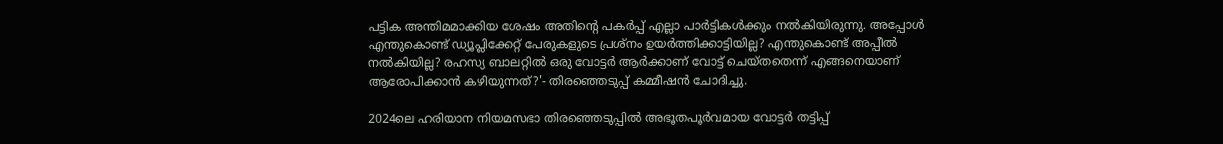പട്ടിക അന്തിമമാക്കിയ ശേഷം അതിന്റെ പകർപ്പ് എല്ലാ പാർട്ടികൾക്കും നൽകിയിരുന്നു. അപ്പോൾ എന്തുകൊണ്ട് ഡ്യൂപ്ലിക്കേറ്റ് പേരുകളുടെ പ്രശ്‌നം ഉയർത്തിക്കാട്ടിയില്ല? എന്തുകൊണ്ട് അപ്പീൽ നൽകിയില്ല? രഹസ്യ ബാലറ്റിൽ ഒരു വോട്ടർ ആർക്കാണ് വോട്ട് ചെയ്‌തതെന്ന് എങ്ങനെയാണ് ആരോപിക്കാൻ കഴിയുന്നത്?'- തിരഞ്ഞെടുപ്പ് കമ്മീഷൻ ചോദിച്ചു.

2024ലെ ഹരിയാന നിയമസഭാ തിരഞ്ഞെടുപ്പിൽ അഭൂതപൂർവമായ വോട്ടർ തട്ടിപ്പ്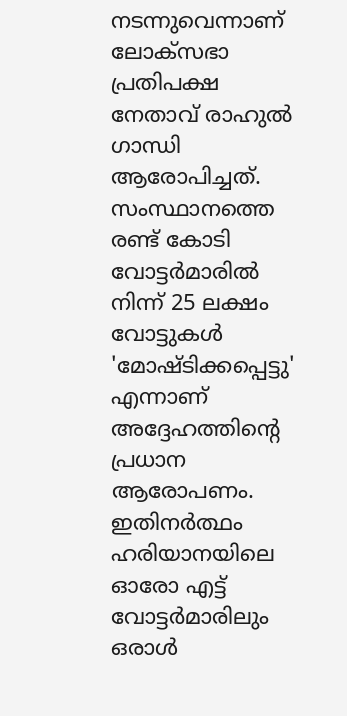നടന്നുവെന്നാണ് ലോക്‌സഭാ പ്രതിപക്ഷ നേതാവ് രാഹുൽ ഗാന്ധി ആരോപിച്ചത്. സംസ്ഥാനത്തെ രണ്ട് കോടി വോട്ടർമാരിൽ നിന്ന് 25 ലക്ഷം വോട്ടുകൾ 'മോഷ്ടിക്കപ്പെട്ടു' എന്നാണ് അദ്ദേഹത്തിന്റെ പ്രധാന ആരോപണം. ഇതിനർത്ഥം ഹരിയാനയിലെ ഓരോ എട്ട് വോട്ടർമാരിലും ഒരാൾ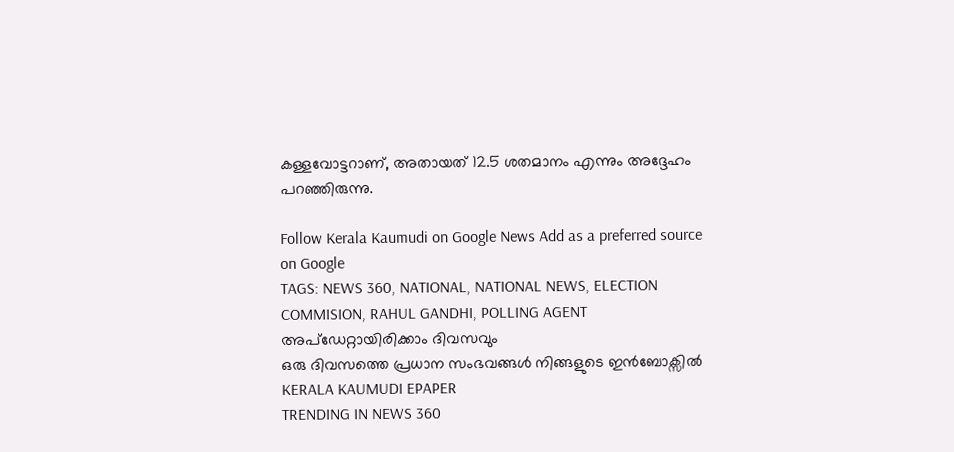കള്ളവോട്ടറാണ്, അതായത് 12.5 ശതമാനം എന്നും അദ്ദേഹം പറഞ്ഞിരുന്നു.

Follow Kerala Kaumudi on Google News Add as a preferred source on Google
TAGS: NEWS 360, NATIONAL, NATIONAL NEWS, ELECTION COMMISION, RAHUL GANDHI, POLLING AGENT
അപ്ഡേറ്റായിരിക്കാം ദിവസവും
ഒരു ദിവസത്തെ പ്രധാന സംഭവങ്ങൾ നിങ്ങളുടെ ഇൻബോക്സിൽ
KERALA KAUMUDI EPAPER
TRENDING IN NEWS 360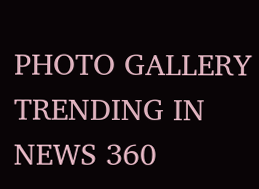PHOTO GALLERY
TRENDING IN NEWS 360